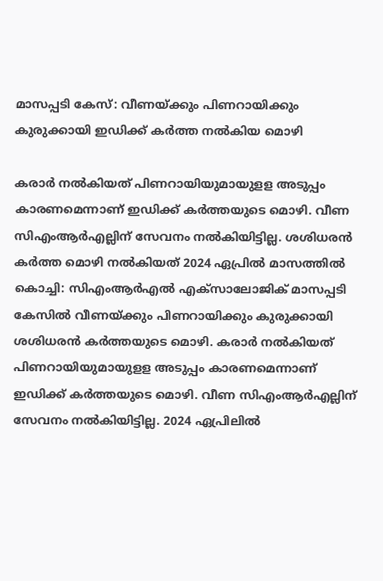മാസപ്പടി കേസ്: വീണയ്ക്കും പിണറായിക്കും കുരുക്കായി ഇഡിക്ക് കര്‍ത്ത നല്‍കിയ മൊഴി

കരാര്‍ നല്‍കിയത് പിണറായിയുമായുളള അടുപ്പം കാരണമെന്നാണ് ഇഡിക്ക് കര്‍ത്തയുടെ മൊഴി. വീണ സിഎംആര്‍എല്ലിന് സേവനം നല്‍കിയിട്ടില്ല. ശശിധരന്‍ കര്‍ത്ത മൊഴി നല്‍കിയത് 2024 ഏപ്രില്‍ മാസത്തില്‍
കൊച്ചി: സിഎംആര്‍എല്‍ എക്‌സാലോജിക് മാസപ്പടി കേസില്‍ വീണയ്ക്കും പിണറായിക്കും കുരുക്കായി ശശിധരന്‍ കര്‍ത്തയുടെ മൊഴി. കരാര്‍ നല്‍കിയത് പിണറായിയുമായുളള അടുപ്പം കാരണമെന്നാണ് ഇഡിക്ക് കര്‍ത്തയുടെ മൊഴി. വീണ സിഎംആര്‍എല്ലിന് സേവനം നല്‍കിയിട്ടില്ല. 2024 ഏപ്രിലില്‍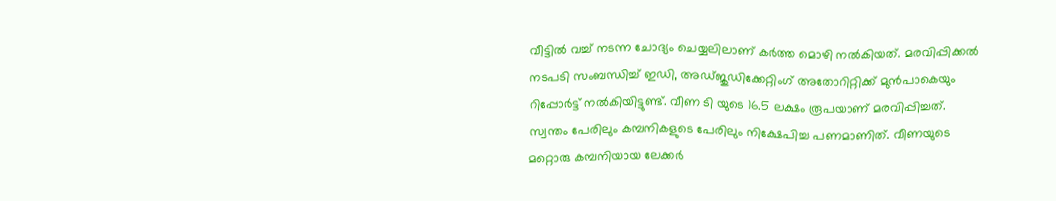വീട്ടില്‍ വച്ച് നടന്ന ചോദ്യം ചെയ്യലിലാണ് കര്‍ത്ത മൊഴി നല്‍കിയത്. മരവിപ്പിക്കല്‍ നടപടി സംബന്ധിച്ച് ഇഡി, അഡ്ജുഡിക്കേറ്റിംഗ് അതോറിറ്റിക്ക് മുന്‍പാകെയും റിപ്പോര്‍ട്ട് നല്‍കിയിട്ടുണ്ട്. വീണ ടി യുടെ 16.5 ലക്ഷം രൂപയാണ് മരവിപ്പിച്ചത്. സ്വന്തം പേരിലും കമ്പനികളുടെ പേരിലും നിക്ഷേപിച്ച പണമാണിത്. വീണയുടെ മറ്റൊരു കമ്പനിയായ ലേക്കര്‍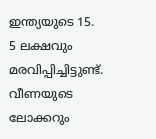ഇന്ത്യയുടെ 15. 5 ലക്ഷവും മരവിപ്പിച്ചിട്ടുണ്ട്. വീണയുടെ ലോക്കറും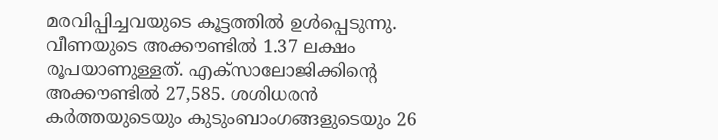മരവിപ്പിച്ചവയുടെ കൂട്ടത്തില്‍ ഉള്‍പ്പെടുന്നു. വീണയുടെ അക്കൗണ്ടില്‍ 1.37 ലക്ഷം രൂപയാണുള്ളത്. എക്സാലോജിക്കിന്റെ അക്കൗണ്ടില്‍ 27,585. ശശിധരന്‍ കര്‍ത്തയുടെയും കുടുംബാംഗങ്ങളുടെയും 26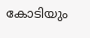കോടിയും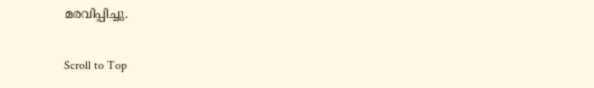മരവിപ്പിച്ചു.

Scroll to Top